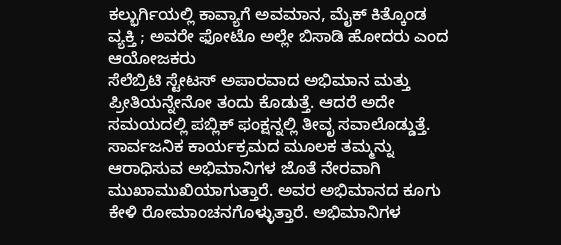ಕಲ್ಭುರ್ಗಿಯಲ್ಲಿ ಕಾವ್ಯಾಗೆ ಅವಮಾನ, ಮೈಕ್ ಕಿತ್ಕೊಂಡ ವ್ಯಕ್ತಿ ; ಅವರೇ ಫೋಟೊ ಅಲ್ಲೇ ಬಿಸಾಡಿ ಹೋದರು ಎಂದ ಆಯೋಜಕರು
ಸೆಲೆಬ್ರಿಟಿ ಸ್ಟೇಟಸ್ ಅಪಾರವಾದ ಅಭಿಮಾನ ಮತ್ತು ಪ್ರೀತಿಯನ್ನೇನೋ ತಂದು ಕೊಡುತ್ತೆ. ಆದರೆ ಅದೇ ಸಮಯದಲ್ಲಿ ಪಬ್ಲಿಕ್ ಫಂಕ್ಷನ್ನಲ್ಲಿ ತೀವೃ ಸವಾಲೊಡ್ಡುತ್ತೆ. ಸಾರ್ವಜನಿಕ ಕಾರ್ಯಕ್ರಮದ ಮೂಲಕ ತಮ್ಮನ್ನು ಆರಾಧಿಸುವ ಅಭಿಮಾನಿಗಳ ಜೊತೆ ನೇರವಾಗಿ ಮುಖಾಮುಖಿಯಾಗುತ್ತಾರೆ. ಅವರ ಅಭಿಮಾನದ ಕೂಗು ಕೇಳಿ ರೋಮಾಂಚನಗೊಳ್ಳುತ್ತಾರೆ. ಅಭಿಮಾನಿಗಳ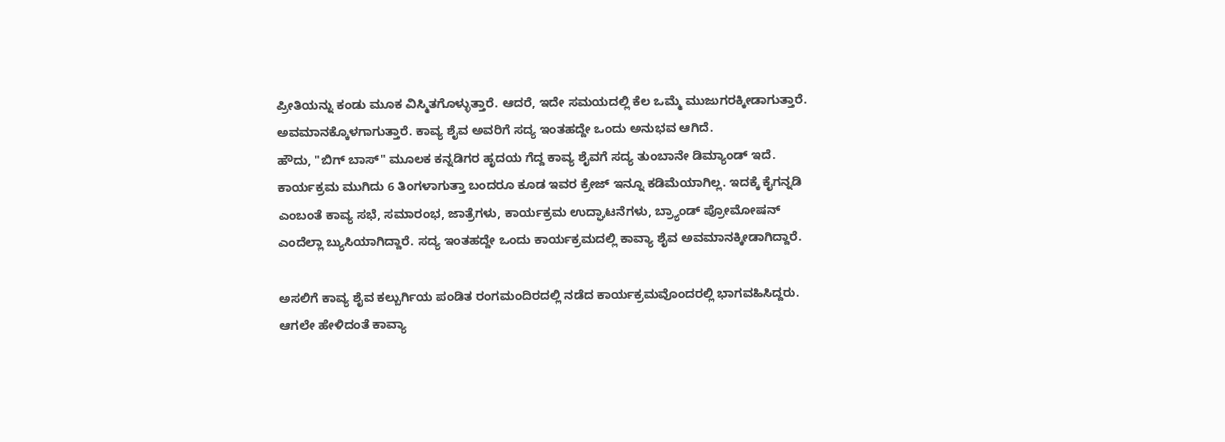ಪ್ರೀತಿಯನ್ನು ಕಂಡು ಮೂಕ ವಿಸ್ಮಿತಗೊಳ್ಳುತ್ತಾರೆ. ಆದರೆ, ಇದೇ ಸಮಯದಲ್ಲಿ ಕೆಲ ಒಮ್ಮೆ ಮುಜುಗರಕ್ಕೀಡಾಗುತ್ತಾರೆ. ಅವಮಾನಕ್ಕೊಳಗಾಗುತ್ತಾರೆ. ಕಾವ್ಯ ಶೈವ ಅವರಿಗೆ ಸದ್ಯ ಇಂತಹದ್ದೇ ಒಂದು ಅನುಭವ ಆಗಿದೆ.
ಹೌದು, "ಬಿಗ್ ಬಾಸ್" ಮೂಲಕ ಕನ್ನಡಿಗರ ಹೃದಯ ಗೆದ್ದ ಕಾವ್ಯ ಶೈವಗೆ ಸದ್ಯ ತುಂಬಾನೇ ಡಿಮ್ಯಾಂಡ್ ಇದೆ. ಕಾರ್ಯಕ್ರಮ ಮುಗಿದು 6 ತಿಂಗಳಾಗುತ್ತಾ ಬಂದರೂ ಕೂಡ ಇವರ ಕ್ರೇಜ್ ಇನ್ನೂ ಕಡಿಮೆಯಾಗಿಲ್ಲ. ಇದಕ್ಕೆ ಕೈಗನ್ನಡಿ ಎಂಬಂತೆ ಕಾವ್ಯ ಸಭೆ, ಸಮಾರಂಭ, ಜಾತ್ರೆಗಳು, ಕಾರ್ಯಕ್ರಮ ಉದ್ಘಾಟನೆಗಳು, ಬ್ರ್ಯಾಂಡ್ ಪ್ರೋಮೋಷನ್ ಎಂದೆಲ್ಲಾ ಬ್ಯುಸಿಯಾಗಿದ್ದಾರೆ. ಸದ್ಯ ಇಂತಹದ್ದೇ ಒಂದು ಕಾರ್ಯಕ್ರಮದಲ್ಲಿ ಕಾವ್ಯಾ ಶೈವ ಅವಮಾನಕ್ಕೀಡಾಗಿದ್ದಾರೆ.

ಅಸಲಿಗೆ ಕಾವ್ಯ ಶೈವ ಕಲ್ಬುರ್ಗಿಯ ಪಂಡಿತ ರಂಗಮಂದಿರದಲ್ಲಿ ನಡೆದ ಕಾರ್ಯಕ್ರಮವೊಂದರಲ್ಲಿ ಭಾಗವಹಿಸಿದ್ದರು. ಆಗಲೇ ಹೇಳಿದಂತೆ ಕಾವ್ಯಾ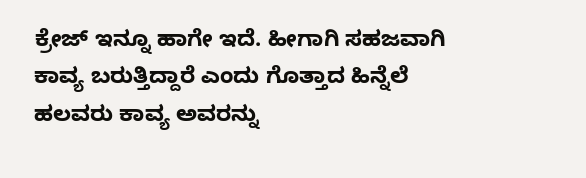ಕ್ರೇಜ್ ಇನ್ನೂ ಹಾಗೇ ಇದೆ. ಹೀಗಾಗಿ ಸಹಜವಾಗಿ ಕಾವ್ಯ ಬರುತ್ತಿದ್ದಾರೆ ಎಂದು ಗೊತ್ತಾದ ಹಿನ್ನೆಲೆ ಹಲವರು ಕಾವ್ಯ ಅವರನ್ನು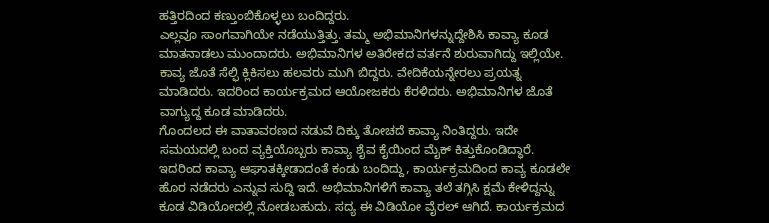ಹತ್ತಿರದಿಂದ ಕಣ್ತುಂಬಿಕೊಳ್ಳಲು ಬಂದಿದ್ದರು.
ಎಲ್ಲವೂ ಸಾಂಗವಾಗಿಯೇ ನಡೆಯುತ್ತಿತ್ತು. ತಮ್ಮ ಅಭಿಮಾನಿಗಳನ್ನುದ್ದೇಶಿಸಿ ಕಾವ್ಯಾ ಕೂಡ ಮಾತನಾಡಲು ಮುಂದಾದರು. ಅಭಿಮಾನಿಗಳ ಅತಿರೇಕದ ವರ್ತನೆ ಶುರುವಾಗಿದ್ದು ಇಲ್ಲಿಯೇ. ಕಾವ್ಯ ಜೊತೆ ಸೆಲ್ಫಿ ಕ್ಲಿಕಿಸಲು ಹಲವರು ಮುಗಿ ಬಿದ್ದರು. ವೇದಿಕೆಯನ್ನೇರಲು ಪ್ರಯತ್ನ ಮಾಡಿದರು. ಇದರಿಂದ ಕಾರ್ಯಕ್ರಮದ ಆಯೋಜಕರು ಕೆರಳಿದರು. ಅಭಿಮಾನಿಗಳ ಜೊತೆ ವಾಗ್ಯುದ್ದ ಕೂಡ ಮಾಡಿದರು.
ಗೊಂದಲದ ಈ ವಾತಾವರಣದ ನಡುವೆ ದಿಕ್ಕು ತೋಚದೆ ಕಾವ್ಯಾ ನಿಂತಿದ್ದರು. ಇದೇ ಸಮಯದಲ್ಲಿ ಬಂದ ವ್ಯಕ್ತಿಯೊಬ್ಬರು ಕಾವ್ಯಾ ಶೈವ ಕೈಯಿಂದ ಮೈಕ್ ಕಿತ್ತುಕೊಂಡಿದ್ಧಾರೆ. ಇದರಿಂದ ಕಾವ್ಯಾ ಆಘಾತಕ್ಕೀಡಾದಂತೆ ಕಂಡು ಬಂದಿದ್ದು, ಕಾರ್ಯಕ್ರಮದಿಂದ ಕಾವ್ಯ ಕೂಡಲೇ ಹೊರ ನಡೆದರು ಎನ್ನುವ ಸುದ್ದಿ ಇದೆ. ಅಭಿಮಾನಿಗಳಿಗೆ ಕಾವ್ಯಾ ತಲೆ ತಗ್ಗಿಸಿ ಕ್ಷಮೆ ಕೇಳಿದ್ದನ್ನು ಕೂಡ ವಿಡಿಯೋದಲ್ಲಿ ನೋಡಬಹುದು. ಸದ್ಯ ಈ ವಿಡಿಯೋ ವೈರಲ್ ಆಗಿದೆ. ಕಾರ್ಯಕ್ರಮದ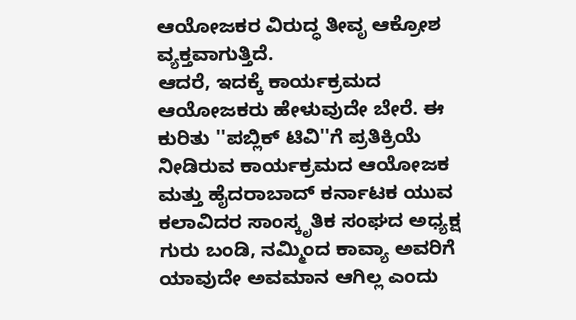ಆಯೋಜಕರ ವಿರುದ್ಧ ತೀವೃ ಆಕ್ರೋಶ ವ್ಯಕ್ತವಾಗುತ್ತಿದೆ.
ಆದರೆ, ಇದಕ್ಕೆ ಕಾರ್ಯಕ್ರಮದ ಆಯೋಜಕರು ಹೇಳುವುದೇ ಬೇರೆ. ಈ ಕುರಿತು ''ಪಬ್ಲಿಕ್ ಟಿವಿ''ಗೆ ಪ್ರತಿಕ್ರಿಯೆ ನೀಡಿರುವ ಕಾರ್ಯಕ್ರಮದ ಆಯೋಜಕ ಮತ್ತು ಹೈದರಾಬಾದ್ ಕರ್ನಾಟಕ ಯುವ ಕಲಾವಿದರ ಸಾಂಸ್ಕೃತಿಕ ಸಂಘದ ಅಧ್ಯಕ್ಷ ಗುರು ಬಂಡಿ, ನಮ್ಮಿಂದ ಕಾವ್ಯಾ ಅವರಿಗೆ ಯಾವುದೇ ಅವಮಾನ ಆಗಿಲ್ಲ ಎಂದು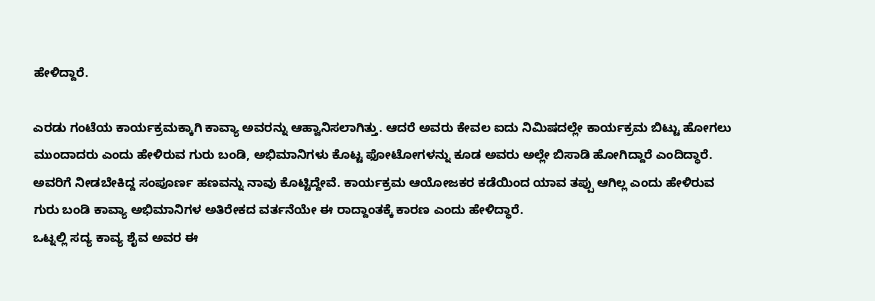ಹೇಳಿದ್ದಾರೆ.

ಎರಡು ಗಂಟೆಯ ಕಾರ್ಯಕ್ರಮಕ್ಕಾಗಿ ಕಾವ್ಯಾ ಅವರನ್ನು ಆಹ್ವಾನಿಸಲಾಗಿತ್ತು. ಆದರೆ ಅವರು ಕೇವಲ ಐದು ನಿಮಿಷದಲ್ಲೇ ಕಾರ್ಯಕ್ರಮ ಬಿಟ್ಟು ಹೋಗಲು ಮುಂದಾದರು ಎಂದು ಹೇಳಿರುವ ಗುರು ಬಂಡಿ, ಅಭಿಮಾನಿಗಳು ಕೊಟ್ಟ ಫೋಟೋಗಳನ್ನು ಕೂಡ ಅವರು ಅಲ್ಲೇ ಬಿಸಾಡಿ ಹೋಗಿದ್ದಾರೆ ಎಂದಿದ್ಧಾರೆ. ಅವರಿಗೆ ನೀಡಬೇಕಿದ್ದ ಸಂಪೂರ್ಣ ಹಣವನ್ನು ನಾವು ಕೊಟ್ಟಿದ್ದೇವೆ. ಕಾರ್ಯಕ್ರಮ ಆಯೋಜಕರ ಕಡೆಯಿಂದ ಯಾವ ತಪ್ಪು ಆಗಿಲ್ಲ ಎಂದು ಹೇಳಿರುವ ಗುರು ಬಂಡಿ ಕಾವ್ಯಾ ಅಭಿಮಾನಿಗಳ ಅತಿರೇಕದ ವರ್ತನೆಯೇ ಈ ರಾದ್ದಾಂತಕ್ಕೆ ಕಾರಣ ಎಂದು ಹೇಳಿದ್ಧಾರೆ.
ಒಟ್ನಲ್ಲಿ ಸದ್ಯ ಕಾವ್ಯ ಶೈವ ಅವರ ಈ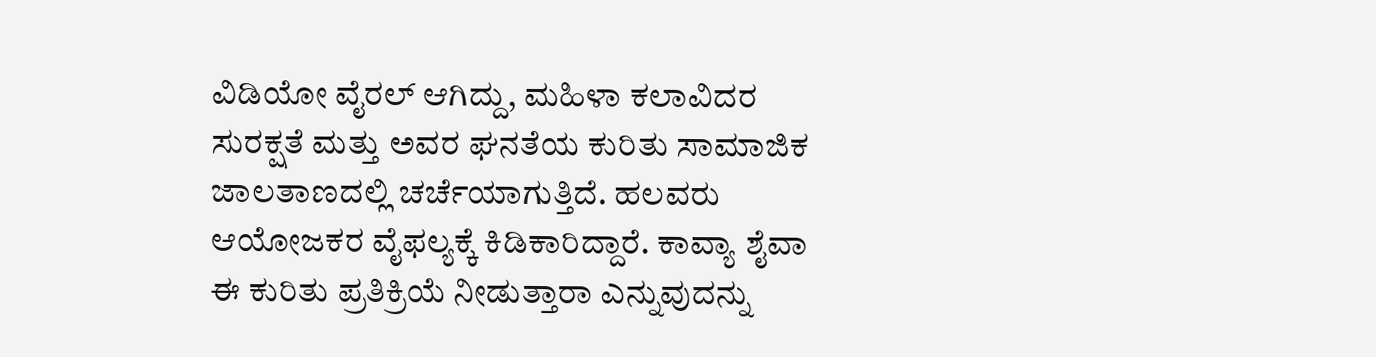ವಿಡಿಯೋ ವೈರಲ್ ಆಗಿದ್ದು, ಮಹಿಳಾ ಕಲಾವಿದರ ಸುರಕ್ಷತೆ ಮತ್ತು ಅವರ ಘನತೆಯ ಕುರಿತು ಸಾಮಾಜಿಕ ಜಾಲತಾಣದಲ್ಲಿ ಚರ್ಚೆಯಾಗುತ್ತಿದೆ. ಹಲವರು ಆಯೋಜಕರ ವೈಫಲ್ಯಕ್ಕೆ ಕಿಡಿಕಾರಿದ್ದಾರೆ. ಕಾವ್ಯಾ ಶೈವಾ ಈ ಕುರಿತು ಪ್ರತಿಕ್ರಿಯೆ ನೀಡುತ್ತಾರಾ ಎನ್ನುವುದನ್ನು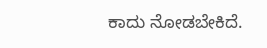ಕಾದು ನೋಡಬೇಕಿದೆ.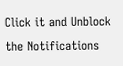Click it and Unblock the Notifications